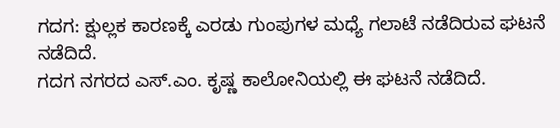ಗದಗ: ಕ್ಷುಲ್ಲಕ ಕಾರಣಕ್ಕೆ ಎರಡು ಗುಂಪುಗಳ ಮಧ್ಯೆ ಗಲಾಟೆ ನಡೆದಿರುವ ಘಟನೆ ನಡೆದಿದೆ.
ಗದಗ ನಗರದ ಎಸ್.ಎಂ. ಕೃಷ್ಣ ಕಾಲೋನಿಯಲ್ಲಿ ಈ ಘಟನೆ ನಡೆದಿದೆ.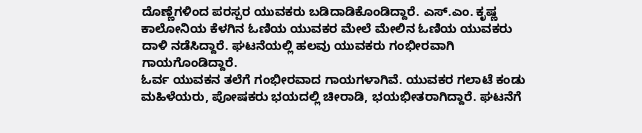ದೊಣ್ಣೆಗಳಿಂದ ಪರಸ್ಪರ ಯುವಕರು ಬಡಿದಾಡಿಕೊಂಡಿದ್ದಾರೆ. ಎಸ್.ಎಂ. ಕೃಷ್ಣ ಕಾಲೋನಿಯ ಕೆಳಗಿನ ಓಣಿಯ ಯುವಕರ ಮೇಲೆ ಮೇಲಿನ ಓಣಿಯ ಯುವಕರು ದಾಳಿ ನಡೆಸಿದ್ದಾರೆ. ಘಟನೆಯಲ್ಲಿ ಹಲವು ಯುವಕರು ಗಂಭೀರವಾಗಿ ಗಾಯಗೊಂಡಿದ್ದಾರೆ.
ಓರ್ವ ಯುವಕನ ತಲೆಗೆ ಗಂಭೀರವಾದ ಗಾಯಗಳಾಗಿವೆ. ಯುವಕರ ಗಲಾಟೆ ಕಂಡು ಮಹಿಳೆಯರು, ಪೋಷಕರು ಭಯದಲ್ಲಿ ಚೀರಾಡಿ, ಭಯಭೀತರಾಗಿದ್ದಾರೆ. ಘಟನೆಗೆ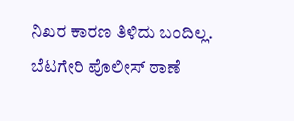ನಿಖರ ಕಾರಣ ತಿಳಿದು ಬಂದಿಲ್ಲ. ಬೆಟಗೇರಿ ಪೊಲೀಸ್ ಠಾಣೆ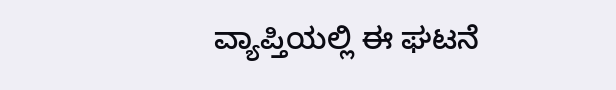ವ್ಯಾಪ್ತಿಯಲ್ಲಿ ಈ ಘಟನೆ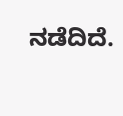ನಡೆದಿದೆ.